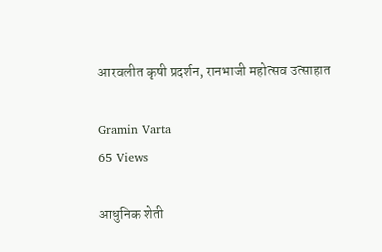आरवलीत कृषी प्रदर्शन, रानभाजी महोत्सव उत्साहात

Gramin Varta
65 Views

आधुनिक शेती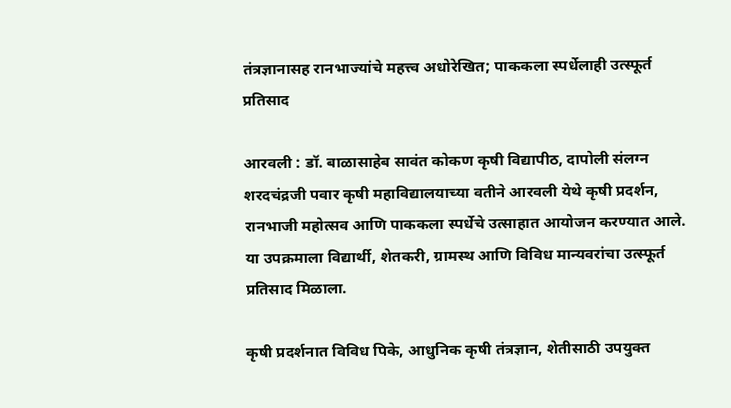तंत्रज्ञानासह रानभाज्यांचे महत्त्व अधोरेखित; पाककला स्पर्धेलाही उत्स्फूर्त प्रतिसाद

आरवली : डॉ. बाळासाहेब सावंत कोकण कृषी विद्यापीठ, दापोली संलग्न शरदचंद्रजी पवार कृषी महाविद्यालयाच्या वतीने आरवली येथे कृषी प्रदर्शन, रानभाजी महोत्सव आणि पाककला स्पर्धेचे उत्साहात आयोजन करण्यात आले. या उपक्रमाला विद्यार्थी, शेतकरी, ग्रामस्थ आणि विविध मान्यवरांचा उत्स्फूर्त प्रतिसाद मिळाला.

कृषी प्रदर्शनात विविध पिके, आधुनिक कृषी तंत्रज्ञान, शेतीसाठी उपयुक्त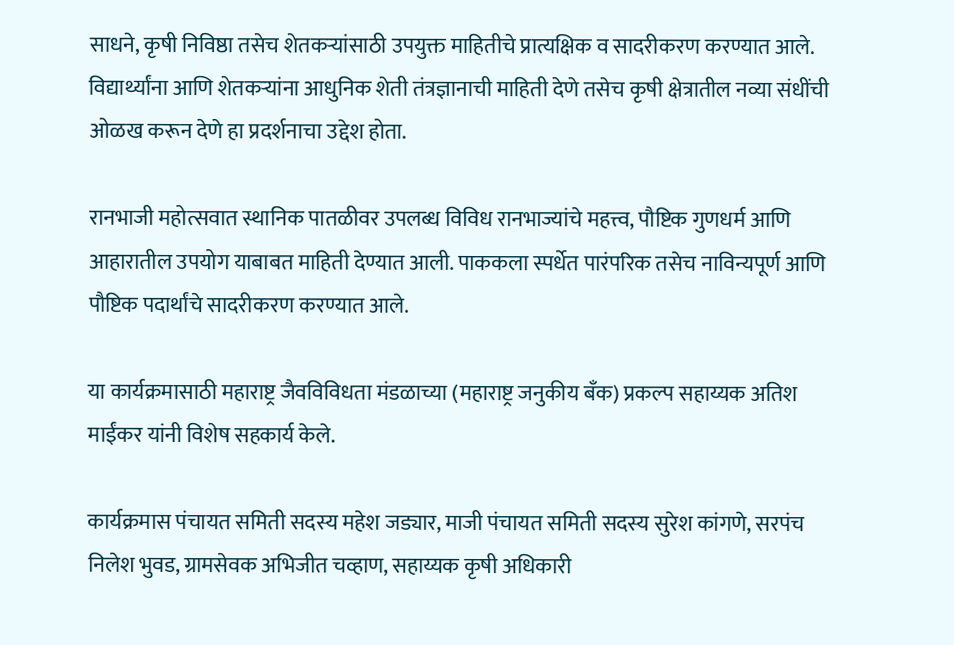साधने, कृषी निविष्ठा तसेच शेतकऱ्यांसाठी उपयुक्त माहितीचे प्रात्यक्षिक व सादरीकरण करण्यात आले. विद्यार्थ्यांना आणि शेतकऱ्यांना आधुनिक शेती तंत्रज्ञानाची माहिती देणे तसेच कृषी क्षेत्रातील नव्या संधींची ओळख करून देणे हा प्रदर्शनाचा उद्देश होता.

रानभाजी महोत्सवात स्थानिक पातळीवर उपलब्ध विविध रानभाज्यांचे महत्त्व, पौष्टिक गुणधर्म आणि आहारातील उपयोग याबाबत माहिती देण्यात आली. पाककला स्पर्धेत पारंपरिक तसेच नाविन्यपूर्ण आणि पौष्टिक पदार्थांचे सादरीकरण करण्यात आले.

या कार्यक्रमासाठी महाराष्ट्र जैवविविधता मंडळाच्या (महाराष्ट्र जनुकीय बँक) प्रकल्प सहाय्यक अतिश माईंकर यांनी विशेष सहकार्य केले.

कार्यक्रमास पंचायत समिती सदस्य महेश जड्यार, माजी पंचायत समिती सदस्य सुरेश कांगणे, सरपंच निलेश भुवड, ग्रामसेवक अभिजीत चव्हाण, सहाय्यक कृषी अधिकारी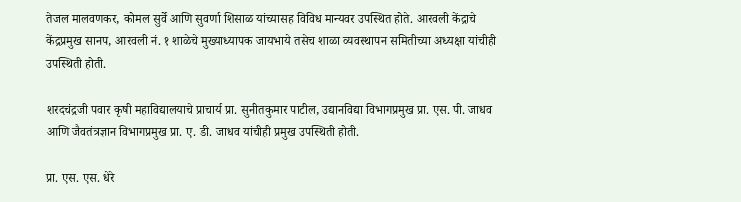तेजल मालवणकर, कोमल सुर्वे आणि सुवर्णा शिसाळ यांच्यासह विविध मान्यवर उपस्थित होते. आरवली केंद्राचे केंद्रप्रमुख सानप, आरवली नं. १ शाळेचे मुख्याध्यापक जायभाये तसेच शाळा व्यवस्थापन समितीच्या अध्यक्षा यांचीही उपस्थिती होती.

शरदचंद्रजी पवार कृषी महाविद्यालयाचे प्राचार्य प्रा. सुनीतकुमार पाटील, उद्यानविद्या विभागप्रमुख प्रा. एस. पी. जाधव आणि जैवतंत्रज्ञान विभागप्रमुख प्रा. ए. डी. जाधव यांचीही प्रमुख उपस्थिती होती.

प्रा. एस. एस. धेरे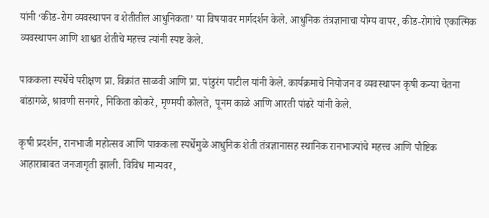यांनी ‘कीड-रोग व्यवस्थापन व शेतीतील आधुनिकता’ या विषयावर मार्गदर्शन केले. आधुनिक तंत्रज्ञानाचा योग्य वापर, कीड-रोगांचे एकात्मिक व्यवस्थापन आणि शाश्वत शेतीचे महत्त्व त्यांनी स्पष्ट केले.

पाककला स्पर्धेचे परीक्षण प्रा. विक्रांत साळवी आणि प्रा. पांडुरंग पाटील यांनी केले. कार्यक्रमाचे नियोजन व व्यवस्थापन कृषी कन्या चेतना बांडागळे, श्रावणी सनगरे, निकिता कोकरे, मृण्मयी कोलते, पूनम काळे आणि आरती पांढरे यांनी केले.

कृषी प्रदर्शन, रानभाजी महोत्सव आणि पाककला स्पर्धेमुळे आधुनिक शेती तंत्रज्ञानासह स्थानिक रानभाज्यांचे महत्त्व आणि पौष्टिक आहाराबाबत जनजागृती झाली. विविध मान्यवर,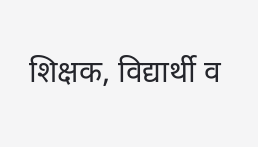शिक्षक, विद्यार्थी व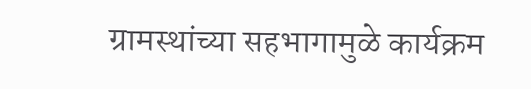ग्रामस्थांच्या सहभागामुळे कार्यक्रम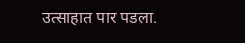उत्साहात पार पडला.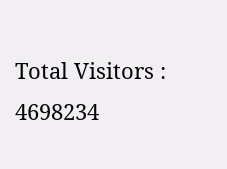Total Visitors :
4698234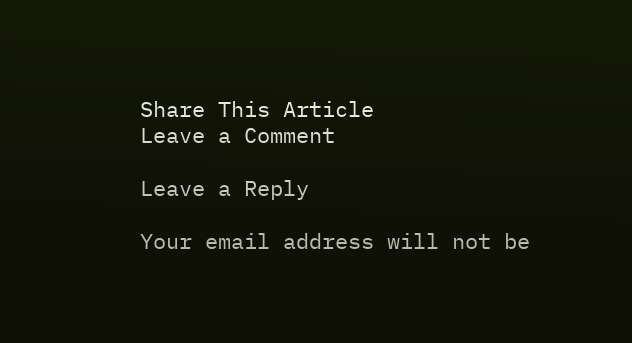Share This Article
Leave a Comment

Leave a Reply

Your email address will not be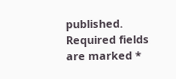published. Required fields are marked *